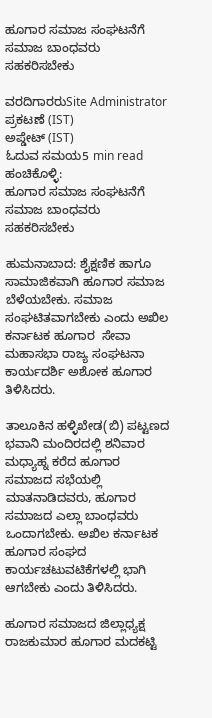ಹೂಗಾರ ಸಮಾಜ ಸಂಘಟನೆಗೆ ಸಮಾಜ ಬಾಂಧವರು ಸಹಕರಿಸಬೇಕು

ವರದಿಗಾರರುSite Administrator
ಪ್ರಕಟಣೆ (IST)
ಅಪ್ಡೇಟ್ (IST)
ಓದುವ ಸಮಯ5 min read
ಹಂಚಿಕೊಳ್ಳಿ:
ಹೂಗಾರ ಸಮಾಜ ಸಂಘಟನೆಗೆ ಸಮಾಜ ಬಾಂಧವರು ಸಹಕರಿಸಬೇಕು

ಹುಮನಾಬಾದ: ಶೈಕ್ಷಣಿಕ ಹಾಗೂ ಸಾಮಾಜಿಕವಾಗಿ ಹೂಗಾರ ಸಮಾಜ ಬೆಳೆಯಬೇಕು. ಸಮಾಜ ಸಂಘಟಿತವಾಗಬೇಕು ಎಂದು ಅಖಿಲ ಕರ್ನಾಟಕ ಹೂಗಾರ  ಸೇವಾ ಮಹಾಸಭಾ ರಾಜ್ಯ ಸಂಘಟನಾ ಕಾರ್ಯದರ್ಶಿ ಅಶೋಕ ಹೂಗಾರ ತಿಳಿಸಿದರು.

ತಾಲೂಕಿನ ಹಳ್ಳಿಖೇಡ(ಬಿ) ಪಟ್ಟಣದ ಭವಾನಿ ಮಂದಿರದಲ್ಲಿ ಶನಿವಾರ ಮಧ್ಯಾಹ್ನ ಕರೆದ ಹೂಗಾರ ಸಮಾಜದ ಸಭೆಯಲ್ಲಿ ಮಾತನಾಡಿದವರು, ಹೂಗಾರ ಸಮಾಜದ ಎಲ್ಲಾ ಬಾಂಧವರು ಒಂದಾಗಬೇಕು. ಅಖಿಲ ಕರ್ನಾಟಕ ಹೂಗಾರ ಸಂಘದ ಕಾರ್ಯಚಟುವಟಿಕೆಗಳಲ್ಲಿ ಭಾಗಿ ಆಗಬೇಕು ಎಂದು ತಿಳಿಸಿದರು.

ಹೂಗಾರ ಸಮಾಜದ ಜಿಲ್ಲಾಧ್ಯಕ್ಷ ರಾಜಕುಮಾರ ಹೂಗಾರ ಮದಕಟ್ಟಿ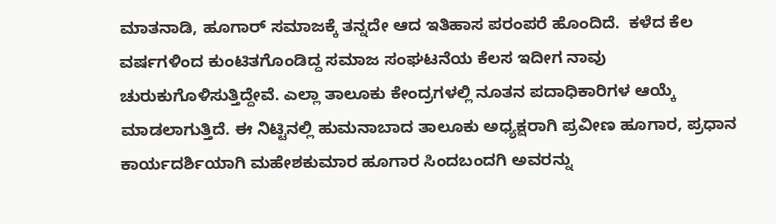ಮಾತನಾಡಿ, ಹೂಗಾರ್ ಸಮಾಜಕ್ಕೆ ತನ್ನದೇ ಆದ ಇತಿಹಾಸ ಪರಂಪರೆ ಹೊಂದಿದೆ.  ಕಳೆದ ಕೆಲ ವರ್ಷಗಳಿಂದ ಕುಂಟಿತಗೊಂಡಿದ್ದ ಸಮಾಜ ಸಂಘಟನೆಯ ಕೆಲಸ ಇದೀಗ ನಾವು ಚುರುಕುಗೊಳಿಸುತ್ತಿದ್ದೇವೆ. ಎಲ್ಲಾ ತಾಲೂಕು ಕೇಂದ್ರಗಳಲ್ಲಿ ನೂತನ ಪದಾಧಿಕಾರಿಗಳ ಆಯ್ಕೆ ಮಾಡಲಾಗುತ್ತಿದೆ. ಈ ನಿಟ್ಟಿನಲ್ಲಿ ಹುಮನಾಬಾದ ತಾಲೂಕು ಅಧ್ಯಕ್ಷರಾಗಿ ಪ್ರವೀಣ ಹೂಗಾರ, ಪ್ರಧಾನ ಕಾರ್ಯದರ್ಶಿಯಾಗಿ ಮಹೇಶಕುಮಾರ ಹೂಗಾರ ಸಿಂದಬಂದಗಿ ಅವರನ್ನು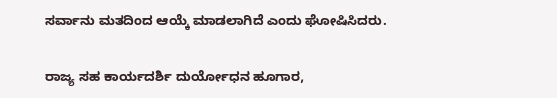ಸರ್ವಾನು ಮತದಿಂದ ಆಯ್ಕೆ ಮಾಡಲಾಗಿದೆ ಎಂದು ಘೋಷಿಸಿದರು.

ರಾಜ್ಯ ಸಹ ಕಾರ್ಯದರ್ಶಿ ದುರ್ಯೋಧನ ಹೂಗಾರ,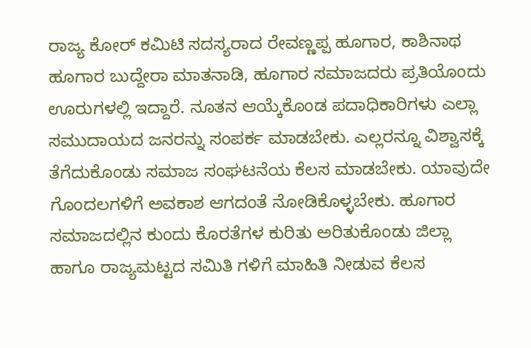ರಾಜ್ಯ ಕೋರ್ ಕಮಿಟಿ ಸದಸ್ಯರಾದ ರೇವಣ್ಣಪ್ಪ ಹೂಗಾರ, ಕಾಶಿನಾಥ ಹೂಗಾರ ಬುದ್ದೇರಾ ಮಾತನಾಡಿ, ಹೂಗಾರ ಸಮಾಜದರು ಪ್ರತಿಯೊಂದು ಊರುಗಳಲ್ಲಿ ಇದ್ದಾರೆ. ನೂತನ ಆಯ್ಕೆಕೊಂಡ ಪದಾಧಿಕಾರಿಗಳು ಎಲ್ಲಾ ಸಮುದಾಯದ ಜನರನ್ನು ಸಂಪರ್ಕ ಮಾಡಬೇಕು. ಎಲ್ಲರನ್ನೂ ವಿಶ್ವಾಸಕ್ಕೆ ತೆಗೆದುಕೊಂಡು ಸಮಾಜ ಸಂಘಟನೆಯ ಕೆಲಸ ಮಾಡಬೇಕು. ಯಾವುದೇ ಗೊಂದಲಗಳಿಗೆ ಅವಕಾಶ ಆಗದಂತೆ ನೋಡಿಕೊಳ್ಳಬೇಕು. ಹೂಗಾರ ಸಮಾಜದಲ್ಲಿನ ಕುಂದು ಕೊರತೆಗಳ ಕುರಿತು ಅರಿತುಕೊಂಡು ಜಿಲ್ಲಾ ಹಾಗೂ ರಾಜ್ಯಮಟ್ಟದ ಸಮಿತಿ ಗಳಿಗೆ ಮಾಹಿತಿ ನೀಡುವ ಕೆಲಸ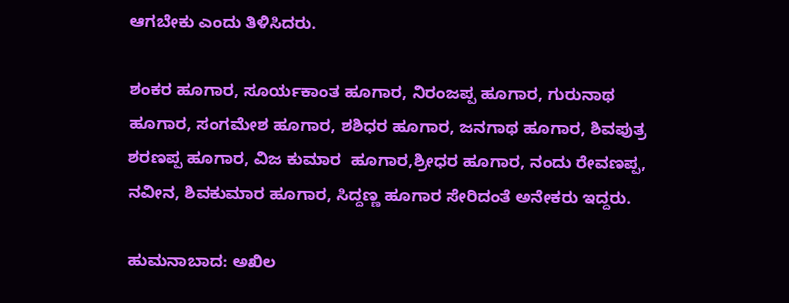ಆಗಬೇಕು ಎಂದು ತಿಳಿಸಿದರು.

ಶಂಕರ ಹೂಗಾರ, ಸೂರ್ಯಕಾಂತ ಹೂಗಾರ, ನಿರಂಜಪ್ಪ ಹೂಗಾರ, ಗುರುನಾಥ ಹೂಗಾರ, ಸಂಗಮೇಶ ಹೂಗಾರ, ಶಶಿಧರ ಹೂಗಾರ, ಜನಗಾಥ ಹೂಗಾರ, ಶಿವಪುತ್ರ ಶರಣಪ್ಪ ಹೂಗಾರ, ವಿಜ ಕುಮಾರ  ಹೂಗಾರ,ಶ್ರೀಧರ ಹೂಗಾರ, ನಂದು ರೇವಣಪ್ಪ, ನವೀನ, ಶಿವಕುಮಾರ ಹೂಗಾರ, ಸಿದ್ದಣ್ಣ ಹೂಗಾರ ಸೇರಿದಂತೆ ಅನೇಕರು ಇದ್ದರು.

ಹುಮನಾಬಾದ: ಅಖಿಲ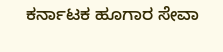ಕರ್ನಾಟಕ ಹೂಗಾರ ಸೇವಾ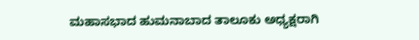ಮಹಾಸಭಾದ ಹುಮನಾಬಾದ ತಾಲೂಕು ಅಧ್ಯಕ್ಷರಾಗಿ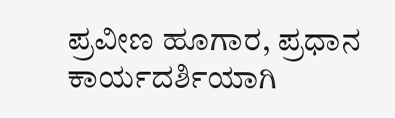ಪ್ರವೀಣ ಹೂಗಾರ, ಪ್ರಧಾನ ಕಾರ್ಯದರ್ಶಿಯಾಗಿ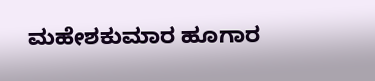ಮಹೇಶಕುಮಾರ ಹೂಗಾರ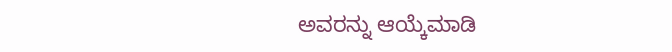ಅವರನ್ನು ಆಯ್ಕೆಮಾಡಿ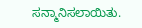ಸನ್ಮಾನಿಸಲಾಯಿತು.